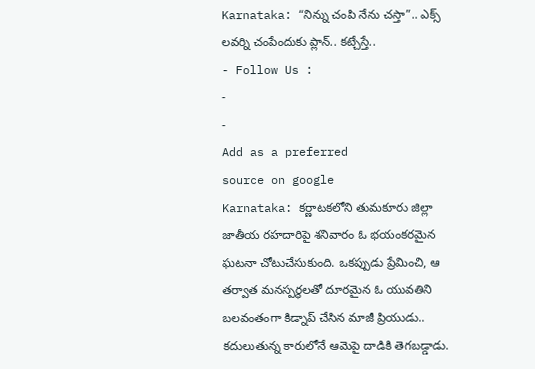Karnataka: “నిన్ను చంపి నేను చస్తా”.. ఎక్స్ లవర్ని చంపేందుకు ప్లాన్.. కట్చేస్తే..
- Follow Us :
-
-
Add as a preferred
source on google
Karnataka: కర్ణాటకలోని తుమకూరు జిల్లా జాతీయ రహదారిపై శనివారం ఓ భయంకరమైన ఘటనా చోటుచేసుకుంది. ఒకప్పుడు ప్రేమించి, ఆ తర్వాత మనస్పర్థలతో దూరమైన ఓ యువతిని బలవంతంగా కిడ్నాప్ చేసిన మాజీ ప్రియుడు.. కదులుతున్న కారులోనే ఆమెపై దాడికి తెగబడ్డాడు.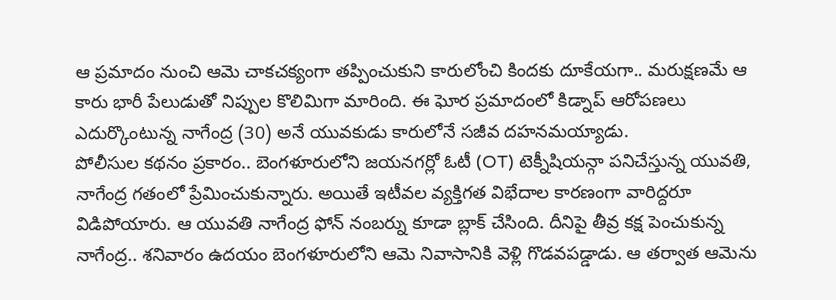ఆ ప్రమాదం నుంచి ఆమె చాకచక్యంగా తప్పించుకుని కారులోంచి కిందకు దూకేయగా.. మరుక్షణమే ఆ కారు భారీ పేలుడుతో నిప్పుల కొలిమిగా మారింది. ఈ ఘోర ప్రమాదంలో కిడ్నాప్ ఆరోపణలు ఎదుర్కొంటున్న నాగేంద్ర (30) అనే యువకుడు కారులోనే సజీవ దహనమయ్యాడు.
పోలీసుల కథనం ప్రకారం.. బెంగళూరులోని జయనగర్లో ఓటీ (OT) టెక్నీషియన్గా పనిచేస్తున్న యువతి, నాగేంద్ర గతంలో ప్రేమించుకున్నారు. అయితే ఇటీవల వ్యక్తిగత విభేదాల కారణంగా వారిద్దరూ విడిపోయారు. ఆ యువతి నాగేంద్ర ఫోన్ నంబర్ను కూడా బ్లాక్ చేసింది. దీనిపై తీవ్ర కక్ష పెంచుకున్న నాగేంద్ర.. శనివారం ఉదయం బెంగళూరులోని ఆమె నివాసానికి వెళ్లి గొడవపడ్డాడు. ఆ తర్వాత ఆమెను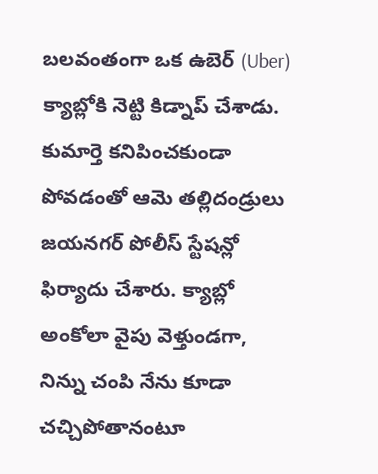బలవంతంగా ఒక ఉబెర్ (Uber) క్యాబ్లోకి నెట్టి కిడ్నాప్ చేశాడు. కుమార్తె కనిపించకుండా పోవడంతో ఆమె తల్లిదండ్రులు జయనగర్ పోలీస్ స్టేషన్లో ఫిర్యాదు చేశారు. క్యాబ్లో అంకోలా వైపు వెళ్తుండగా, నిన్ను చంపి నేను కూడా చచ్చిపోతానంటూ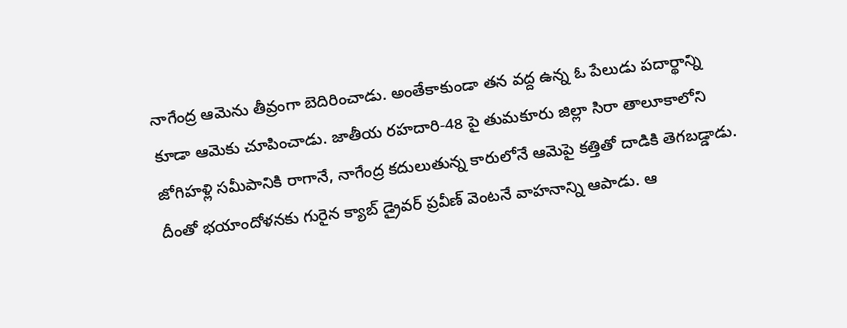నాగేంద్ర ఆమెను తీవ్రంగా బెదిరించాడు. అంతేకాకుండా తన వద్ద ఉన్న ఓ పేలుడు పదార్థాన్ని కూడా ఆమెకు చూపించాడు. జాతీయ రహదారి-48 పై తుమకూరు జిల్లా సిరా తాలూకాలోని జోగిహళ్లి సమీపానికి రాగానే, నాగేంద్ర కదులుతున్న కారులోనే ఆమెపై కత్తితో దాడికి తెగబడ్డాడు. దీంతో భయాందోళనకు గురైన క్యాబ్ డ్రైవర్ ప్రవీణ్ వెంటనే వాహనాన్ని ఆపాడు. ఆ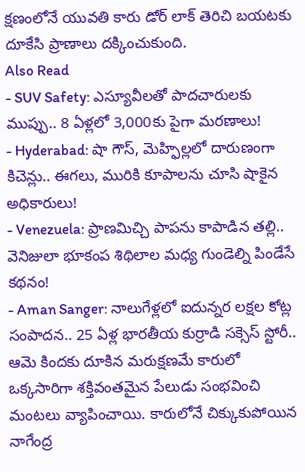క్షణంలోనే యువతి కారు డోర్ లాక్ తెరిచి బయటకు దూకేసి ప్రాణాలు దక్కించుకుంది.
Also Read
- SUV Safety: ఎస్యూవీలతో పాదచారులకు ముప్పు.. 8 ఏళ్లలో 3,000కు పైగా మరణాలు!
- Hyderabad: షా గౌస్, మెహ్ఫిల్లలో దారుణంగా కిచెన్లు.. ఈగలు, మురికి కూపాలను చూసి షాకైన అధికారులు!
- Venezuela: ప్రాణమిచ్చి పాపను కాపాడిన తల్లి.. వెనిజులా భూకంప శిథిలాల మధ్య గుండెల్ని పిండేసే కథనం!
- Aman Sanger: నాలుగేళ్లలో ఐదున్నర లక్షల కోట్ల సంపాదన.. 25 ఏళ్ల భారతీయ కుర్రాడి సక్సెస్ స్టోరీ..
ఆమె కిందకు దూకిన మరుక్షణమే కారులో ఒక్కసారిగా శక్తివంతమైన పేలుడు సంభవించి మంటలు వ్యాపించాయి. కారులోనే చిక్కుకుపోయిన నాగేంద్ర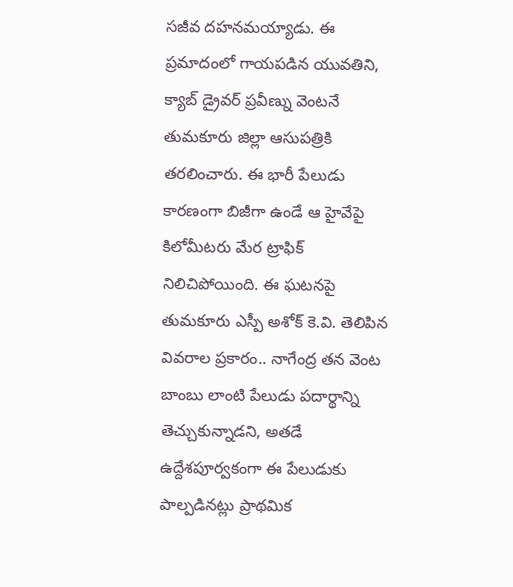సజీవ దహనమయ్యాడు. ఈ ప్రమాదంలో గాయపడిన యువతిని, క్యాబ్ డ్రైవర్ ప్రవీణ్ను వెంటనే తుమకూరు జిల్లా ఆసుపత్రికి తరలించారు. ఈ భారీ పేలుడు కారణంగా బిజీగా ఉండే ఆ హైవేపై కిలోమీటరు మేర ట్రాఫిక్ నిలిచిపోయింది. ఈ ఘటనపై తుమకూరు ఎస్పీ అశోక్ కె.వి. తెలిపిన వివరాల ప్రకారం.. నాగేంద్ర తన వెంట బాంబు లాంటి పేలుడు పదార్థాన్ని తెచ్చుకున్నాడని, అతడే ఉద్దేశపూర్వకంగా ఈ పేలుడుకు పాల్పడినట్లు ప్రాథమిక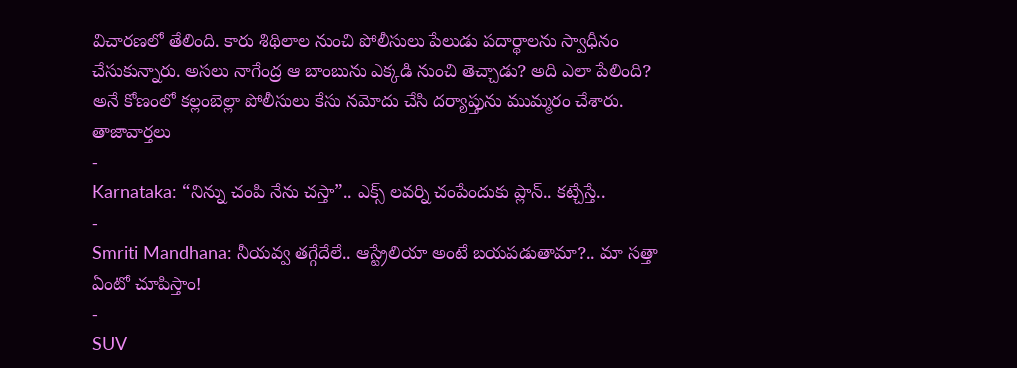విచారణలో తేలింది. కారు శిథిలాల నుంచి పోలీసులు పేలుడు పదార్థాలను స్వాధీనం చేసుకున్నారు. అసలు నాగేంద్ర ఆ బాంబును ఎక్కడి నుంచి తెచ్చాడు? అది ఎలా పేలింది? అనే కోణంలో కల్లంబెల్లా పోలీసులు కేసు నమోదు చేసి దర్యాప్తును ముమ్మరం చేశారు.
తాజావార్తలు
-
Karnataka: “నిన్ను చంపి నేను చస్తా”.. ఎక్స్ లవర్ని చంపేందుకు ప్లాన్.. కట్చేస్తే..
-
Smriti Mandhana: నీయవ్వ తగ్గేదేలే.. ఆస్ట్రేలియా అంటే బయపడుతామా?.. మా సత్తా ఏంటో చూపిస్తాం!
-
SUV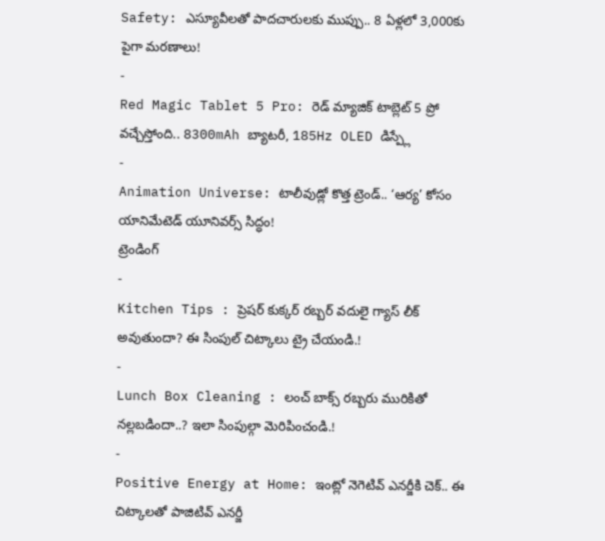Safety: ఎస్యూవీలతో పాదచారులకు ముప్పు.. 8 ఏళ్లలో 3,000కు పైగా మరణాలు!
-
Red Magic Tablet 5 Pro: రెడ్ మ్యాజిక్ టాబ్లెట్ 5 ప్రో వచ్చేస్తోంది.. 8300mAh బ్యాటరీ, 185Hz OLED డిస్ప్లే
-
Animation Universe: టాలీవుడ్లో కొత్త ట్రెండ్.. ‘ఆర్య’ కోసం యానిమేటెడ్ యూనివర్స్ సిద్ధం!
ట్రెండింగ్
-
Kitchen Tips : ప్రెషర్ కుక్కర్ రబ్బర్ వదులై గ్యాస్ లీక్ అవుతుందా? ఈ సింపుల్ చిట్కాలు ట్రై చేయండి.!
-
Lunch Box Cleaning : లంచ్ బాక్స్ రబ్బరు మురికితో నల్లబడిందా..? ఇలా సింపుల్గా మెరిపించండి.!
-
Positive Energy at Home: ఇంట్లో నెగెటివ్ ఎనర్జీకి చెక్.. ఈ చిట్కాలతో పాజిటివ్ ఎనర్జీ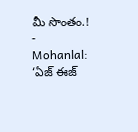మీ సొంతం.!
-
Mohanlal: ‘ఏజ్ ఈజ్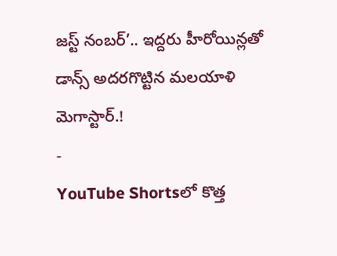జస్ట్ నంబర్’.. ఇద్దరు హీరోయిన్లతో డాన్స్ అదరగొట్టిన మలయాళి మెగాస్టార్.!
-
YouTube Shortsలో కొత్త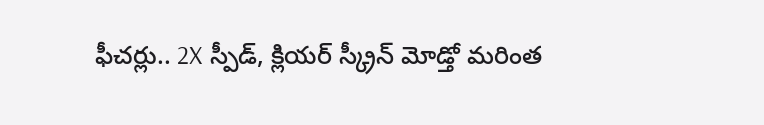ఫీచర్లు.. 2X స్పీడ్, క్లియర్ స్క్రీన్ మోడ్తో మరింత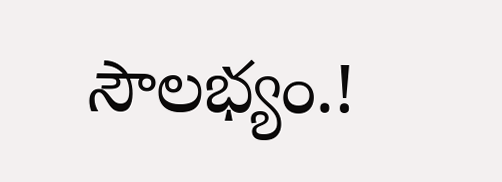సౌలభ్యం.!